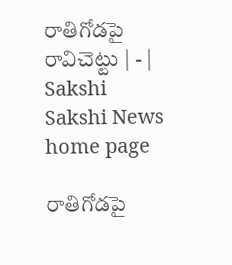రాతిగోడపై రావిచెట్టు | - | Sakshi
Sakshi News home page

రాతిగోడపై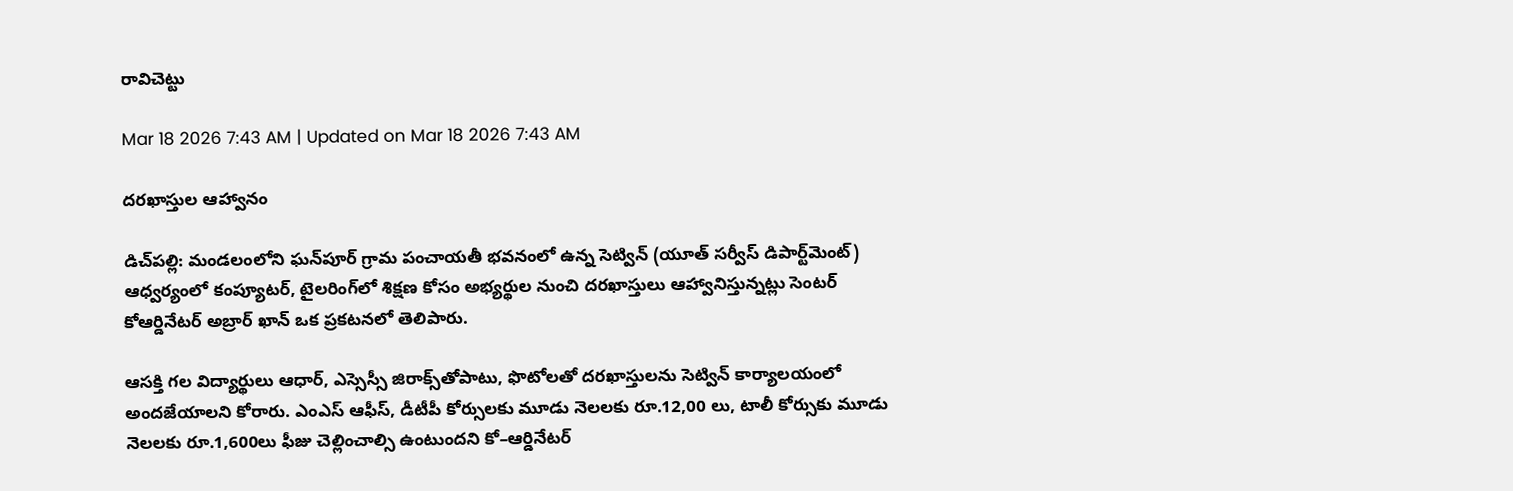రావిచెట్టు

Mar 18 2026 7:43 AM | Updated on Mar 18 2026 7:43 AM

దరఖాస్తుల ఆహ్వానం

డిచ్‌పల్లి: మండలంలోని ఘన్‌పూర్‌ గ్రామ పంచాయతీ భవనంలో ఉన్న సెట్విన్‌ (యూత్‌ సర్వీస్‌ డిపార్ట్‌మెంట్‌) ఆధ్వర్యంలో కంప్యూటర్‌, టైలరింగ్‌లో శిక్షణ కోసం అభ్యర్థుల నుంచి దరఖాస్తులు ఆహ్వానిస్తున్నట్లు సెంటర్‌ కోఆర్డినేటర్‌ అబ్రార్‌ ఖాన్‌ ఒక ప్రకటనలో తెలిపారు.

ఆసక్తి గల విద్యార్థులు ఆధార్‌, ఎస్సెస్సీ జిరాక్స్‌తోపాటు, ఫొటోలతో దరఖాస్తులను సెట్విన్‌ కార్యాలయంలో అందజేయాలని కోరారు. ఎంఎస్‌ ఆఫీస్‌, డీటీపీ కోర్సులకు మూడు నెలలకు రూ.12,00 లు, టాలీ కోర్సుకు మూడు నెలలకు రూ.1,600లు ఫీజు చెల్లించాల్సి ఉంటుందని కో–ఆర్డినేటర్‌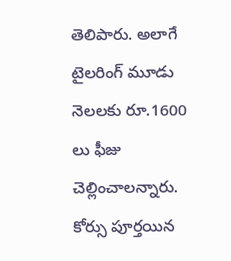తెలిపారు. అలాగే టైలరింగ్‌ మూడు నెలలకు రూ.1600 లు ఫీజు చెల్లించాలన్నారు. కోర్సు పూర్తయిన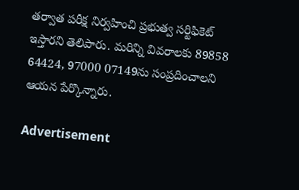తర్వాత పరీక్ష నిర్వహించి ప్రభుత్వ సర్టిఫికెట్‌ ఇస్తారని తెలిపారు. మరిన్ని వివరాలకు 89858 64424, 97000 07149ను సంప్రదించాలని ఆయన పేర్కొన్నారు.

Advertisement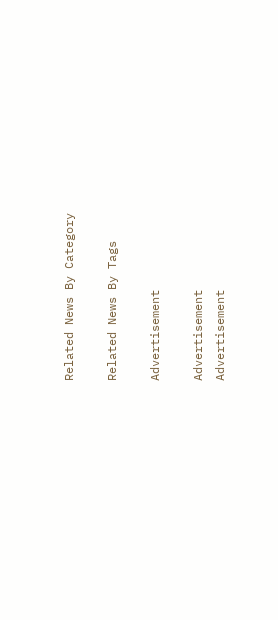Related News By Category

Related News By Tags

Advertisement

Advertisement
Advertisement